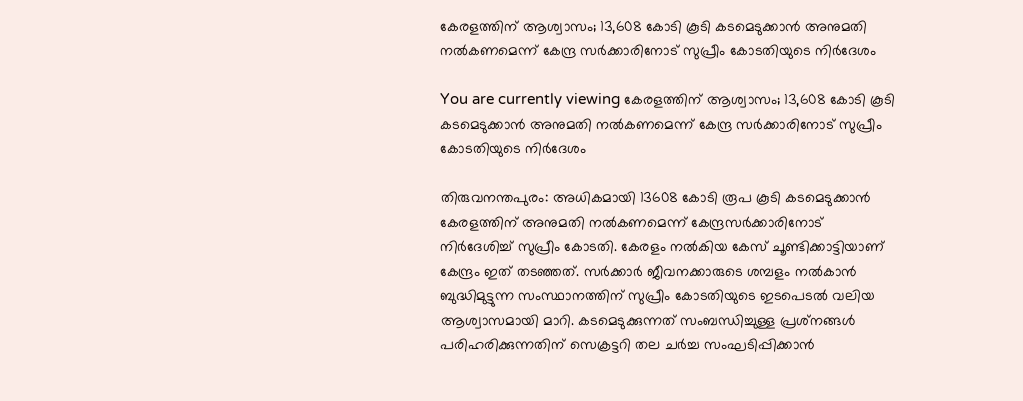കേരളത്തിന് ആശ്വാസം; 13,608 കോടി കൂടി കടമെടുക്കാന്‍ അനുമതി നല്‍കണമെന്ന് കേന്ദ്ര സര്‍ക്കാരിനോട് സുപ്രീം കോടതിയുടെ നിര്‍ദേശം

You are currently viewing കേരളത്തിന് ആശ്വാസം; 13,608 കോടി കൂടി കടമെടുക്കാന്‍ അനുമതി നല്‍കണമെന്ന് കേന്ദ്ര സര്‍ക്കാരിനോട് സുപ്രീം കോടതിയുടെ നിര്‍ദേശം

തിരുവനന്തപുരം: അധികമായി 13608 കോടി രൂപ കൂടി കടമെടുക്കാന്‍ കേരളത്തിന് അനുമതി നല്‍കണമെന്ന് കേന്ദ്രസര്‍ക്കാരിനോട് നിര്‍ദേശിച്ച് സുപ്രീം കോടതി. കേരളം നല്‍കിയ കേസ് ചൂണ്ടിക്കാട്ടിയാണ് കേന്ദ്രം ഇത് തടഞ്ഞത്. സര്‍ക്കാര്‍ ജീവനക്കാരുടെ ശമ്പളം നല്‍കാന്‍ ബുദ്ധിമുട്ടുന്ന സംസ്ഥാനത്തിന് സുപ്രീം കോടതിയുടെ ഇടപെടല്‍ വലിയ ആശ്വാസമായി മാറി. കടമെടുക്കുന്നത് സംബന്ധിച്ചുള്ള പ്രശ്‌നങ്ങള്‍ പരിഹരിക്കുന്നതിന് സെക്രട്ടറി തല ചര്‍ച്ച സംഘടിപ്പിക്കാന്‍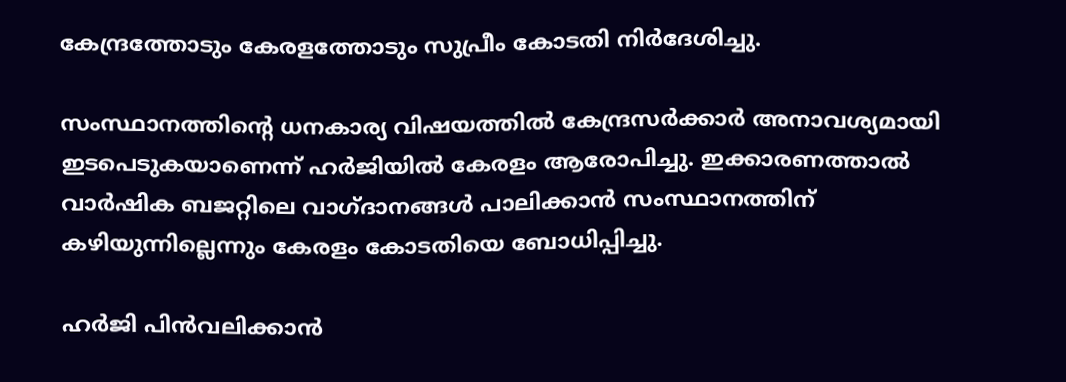കേന്ദ്രത്തോടും കേരളത്തോടും സുപ്രീം കോടതി നിര്‍ദേശിച്ചു.

സംസ്ഥാനത്തിൻ്റെ ധനകാര്യ വിഷയത്തില്‍ കേന്ദ്രസര്‍ക്കാര്‍ അനാവശ്യമായി ഇടപെടുകയാണെന്ന് ഹര്‍ജിയില്‍ കേരളം ആരോപിച്ചു. ഇക്കാരണത്താല്‍ വാര്‍ഷിക ബജറ്റിലെ വാഗ്‌ദാനങ്ങള്‍ പാലിക്കാന്‍ സംസ്ഥാനത്തിന് കഴിയുന്നില്ലെന്നും കേരളം കോടതിയെ ബോധിപ്പിച്ചു.

ഹര്‍ജി പിന്‍വലിക്കാന്‍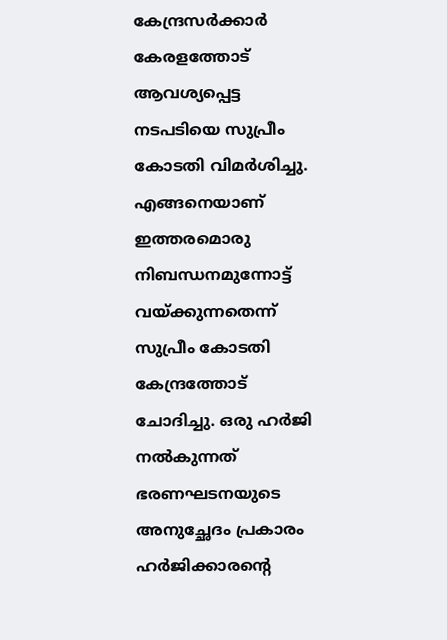കേന്ദ്രസര്‍ക്കാര്‍ കേരളത്തോട് ആവശ്യപ്പെട്ട നടപടിയെ സുപ്രീം കോടതി വിമര്‍ശിച്ചു. എങ്ങനെയാണ് ഇത്തരമൊരു നിബന്ധനമുന്നോട്ട് വയ്ക്കുന്നതെന്ന് സുപ്രീം കോടതി കേന്ദ്രത്തോട് ചോദിച്ചു. ഒരു ഹര്‍ജി നല്‍കുന്നത് ഭരണഘടനയുടെ അനുച്ഛേദം പ്രകാരം ഹര്‍ജിക്കാരൻ്റെ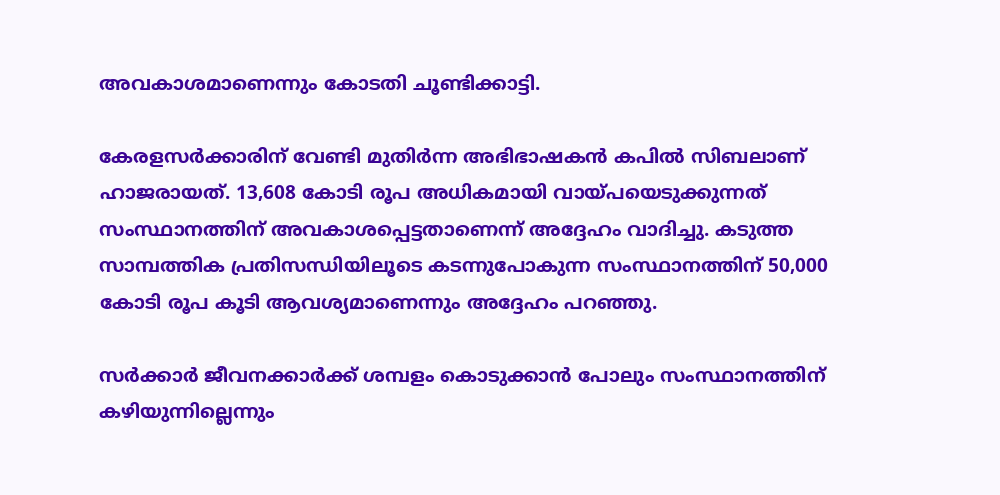അവകാശമാണെന്നും കോടതി ചൂണ്ടിക്കാട്ടി.

കേരളസര്‍ക്കാരിന് വേണ്ടി മുതിര്‍ന്ന അഭിഭാഷകന്‍ കപില്‍ സിബലാണ് ഹാജരായത്. 13,608 കോടി രൂപ അധികമായി വായ്‌പയെടുക്കുന്നത് സംസ്ഥാനത്തിന് അവകാശപ്പെട്ടതാണെന്ന് അദ്ദേഹം വാദിച്ചു. കടുത്ത സാമ്പത്തിക പ്രതിസന്ധിയിലൂടെ കടന്നുപോകുന്ന സംസ്ഥാനത്തിന് 50,000 കോടി രൂപ കൂടി ആവശ്യമാണെന്നും അദ്ദേഹം പറഞ്ഞു.

സര്‍ക്കാര്‍ ജീവനക്കാര്‍ക്ക് ശമ്പളം കൊടുക്കാന്‍ പോലും സംസ്ഥാനത്തിന് കഴിയുന്നില്ലെന്നും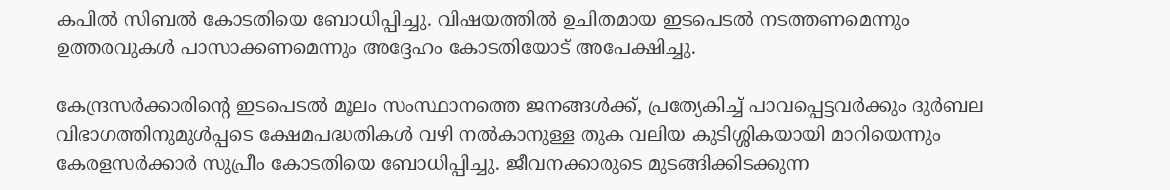കപില്‍ സിബല്‍ കോടതിയെ ബോധിപ്പിച്ചു. വിഷയത്തില്‍ ഉചിതമായ ഇടപെടല്‍ നടത്തണമെന്നും ഉത്തരവുകള്‍ പാസാക്കണമെന്നും അദ്ദേഹം കോടതിയോട് അപേക്ഷിച്ചു.

കേന്ദ്രസര്‍ക്കാരിൻ്റെ ഇടപെടല്‍ മൂലം സംസ്ഥാനത്തെ ജനങ്ങള്‍ക്ക്, പ്രത്യേകിച്ച് പാവപ്പെട്ടവര്‍ക്കും ദുര്‍ബല വിഭാഗത്തിനുമുൾപ്പടെ ക്ഷേമപദ്ധതികള്‍ വഴി നല്‍കാനുള്ള തുക വലിയ കുടിശ്ശികയായി മാറിയെന്നും കേരളസര്‍ക്കാര്‍ സുപ്രീം കോടതിയെ ബോധിപ്പിച്ചു. ജീവനക്കാരുടെ മുടങ്ങിക്കിടക്കുന്ന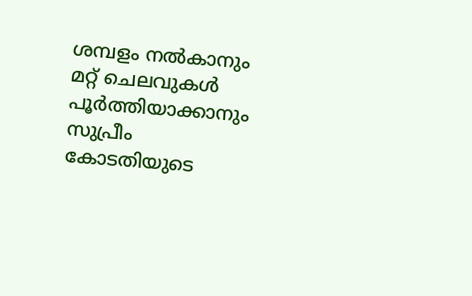ശമ്പളം നല്‍കാനും മറ്റ് ചെലവുകള്‍ പൂര്‍ത്തിയാക്കാനും സുപ്രീം കോടതിയുടെ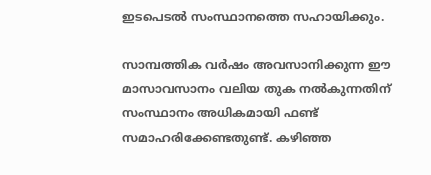ഇടപെടല്‍ സംസ്ഥാനത്തെ സഹായിക്കും.

സാമ്പത്തിക വര്‍ഷം അവസാനിക്കുന്ന ഈ മാസാവസാനം വലിയ തുക നല്‍കുന്നതിന് സംസ്ഥാനം അധികമായി ഫണ്ട് സമാഹരിക്കേണ്ടതുണ്ട്. കഴിഞ്ഞ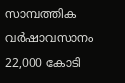സാമ്പത്തിക വര്‍ഷാവസാനം 22,000 കോടി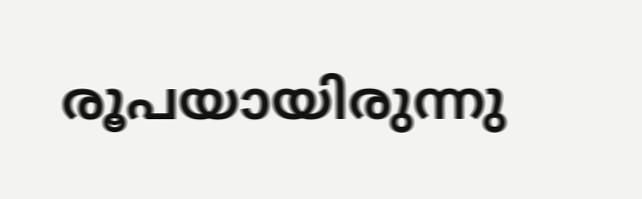രൂപയായിരുന്നു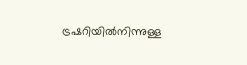ട്രഷറിയില്‍നിന്നുള്ള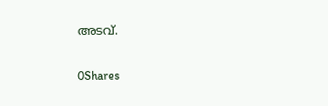അടവ്.

0Shares